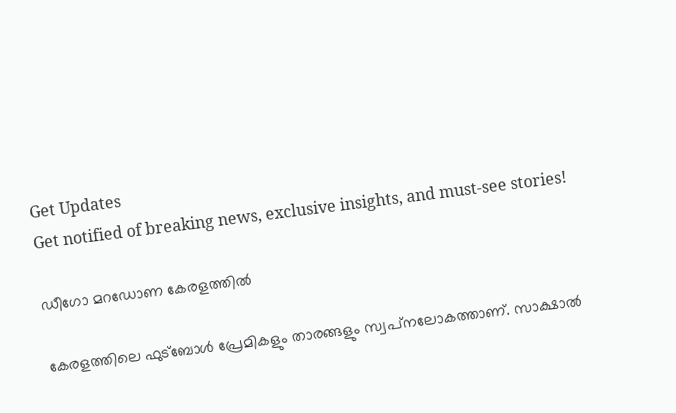Get Updates
Get notified of breaking news, exclusive insights, and must-see stories!

ഡീഗോ മറഡോണ കേരളത്തില്‍

കേരളത്തിലെ ഫുട്‌ബോള്‍ പ്രേമികളും താരങ്ങളും സ്വപ്‌നലോകത്താണ്. സാക്ഷാല്‍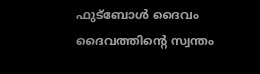ഫുട്‌ബോള്‍ ദൈവം ദൈവത്തിന്റെ സ്വന്തം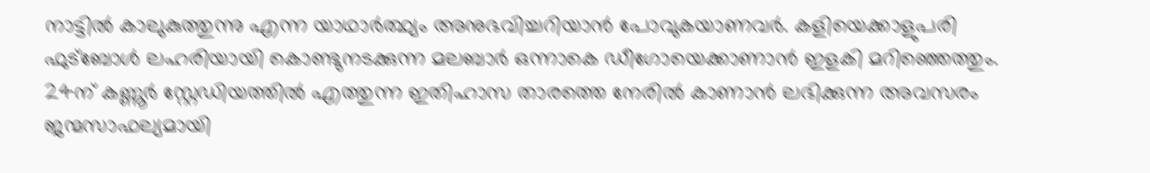നാട്ടില്‍ കാലുകുത്തുന്നു എന്ന യാഥാര്‍ത്ഥ്യം അനുഭവിച്ചറിയാന്‍ പോവുകയാണവര്‍. കളിയെക്കാളുപരി ഫുട്‌ബോള്‍ ലഹരിയായി കൊണ്ടുനടക്കുന്ന മലബാര്‍ ഒന്നാകെ ഡീഗോയെക്കാണാന്‍ ഇളകി മറിഞ്ഞെത്തും. 24ന് കണ്ണൂര്‍ സ്റ്റേഡിയത്തില്‍ എത്തുന്ന ഇതിഹാസ താരത്തെ നേരില്‍ കാണാന്‍ ലഭിക്കുന്ന അവസരം ജന്മസാഫല്യമായി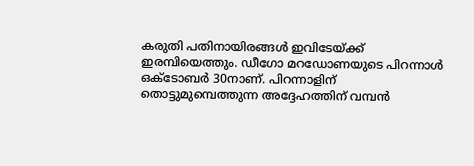കരുതി പതിനായിരങ്ങള്‍ ഇവിടേയ്ക്ക് ഇരമ്പിയെത്തും. ഡീഗോ മറഡോണയുടെ പിറന്നാള്‍ ഒക്‌ടോബര്‍ 30നാണ്. പിറന്നാളിന് തൊട്ടുമുമ്പെത്തുന്ന അദ്ദേഹത്തിന് വമ്പന്‍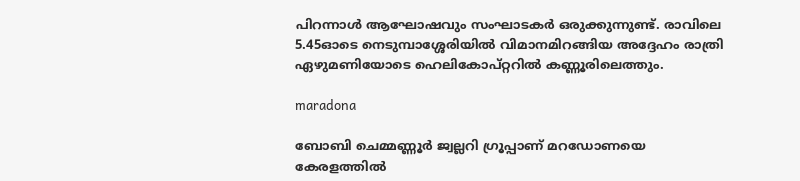പിറന്നാള്‍ ആഘോഷവും സംഘാടകര്‍ ഒരുക്കുന്നുണ്ട്. രാവിലെ 5.45ഓടെ നെടുമ്പാശ്ശേരിയില്‍ വിമാനമിറങ്ങിയ അദ്ദേഹം രാത്രി ഏഴുമണിയോടെ ഹെലികോപ്റ്ററില്‍ കണ്ണൂരിലെത്തും.

maradona

ബോബി ചെമ്മണ്ണൂര്‍ ജ്വല്ലറി ഗ്രൂപ്പാണ് മറഡോണയെ കേരളത്തില്‍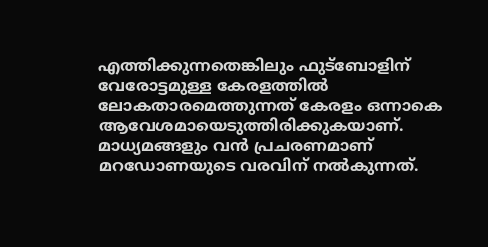എത്തിക്കുന്നതെങ്കിലും ഫുട്‌ബോളിന് വേരോട്ടമുള്ള കേരളത്തില്‍ ലോകതാരമെത്തുന്നത് കേരളം ഒന്നാകെ ആവേശമായെടുത്തിരിക്കുകയാണ്. മാധ്യമങ്ങളും വന്‍ പ്രചരണമാണ് മറഡോണയുടെ വരവിന് നല്‍കുന്നത്.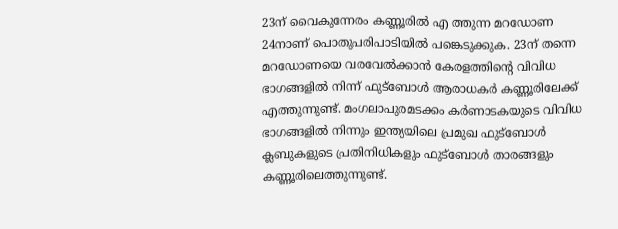23ന് വൈകുന്നേരം കണ്ണൂരില്‍ എ ത്തുന്ന മറഡോണ 24നാണ് പൊതുപരിപാടിയില്‍ പങ്കെടുക്കുക. 23ന് തന്നെ മറഡോണയെ വരവേല്‍ക്കാന്‍ കേരളത്തിന്റെ വിവിധ ഭാഗങ്ങളില്‍ നിന്ന് ഫുട്‌ബോള്‍ ആരാധകര്‍ കണ്ണൂരിലേക്ക് എത്തുന്നുണ്ട്. മംഗലാപുരമടക്കം കര്‍ണാടകയുടെ വിവിധ ഭാഗങ്ങളില്‍ നിന്നും ഇന്ത്യയിലെ പ്രമുഖ ഫുട്‌ബോള്‍ ക്ലബുകളുടെ പ്രതിനിധികളും ഫുട്‌ബോള്‍ താരങ്ങളും കണ്ണൂരിലെത്തുന്നുണ്ട്.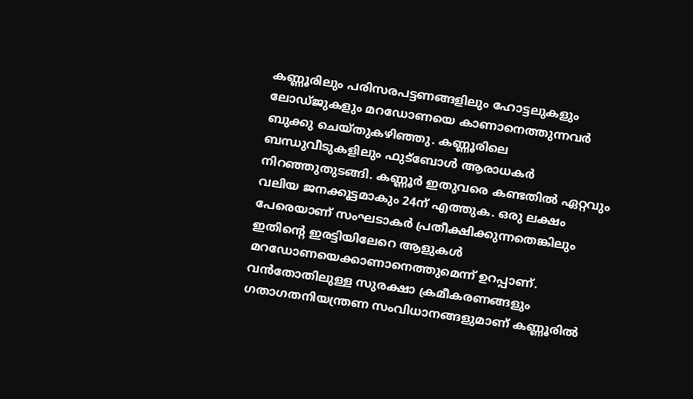കണ്ണൂരിലും പരിസരപട്ടണങ്ങളിലും ഹോട്ടലുകളും ലോഡ്ജുകളും മറഡോണയെ കാണാനെത്തുന്നവര്‍ ബുക്കു ചെയ്തുകഴിഞ്ഞു. കണ്ണൂരിലെ ബന്ധുവീടുകളിലും ഫുട്‌ബോള്‍ ആരാധകര്‍ നിറഞ്ഞുതുടങ്ങി. കണ്ണൂര്‍ ഇതുവരെ കണ്ടതില്‍ ഏറ്റവും വലിയ ജനക്കൂട്ടമാകും 24ന് എത്തുക. ഒരു ലക്ഷം പേരെയാണ് സംഘടാകര്‍ പ്രതീക്ഷിക്കുന്നതെങ്കിലും ഇതിന്റെ ഇരട്ടിയിലേറെ ആളുകള്‍ മറഡോണയെക്കാണാനെത്തുമെന്ന് ഉറപ്പാണ്.
വന്‍തോതിലുള്ള സുരക്ഷാ ക്രമീകരണങ്ങളും ഗതാഗതനിയന്ത്രണ സംവിധാനങ്ങളുമാണ് കണ്ണൂരില്‍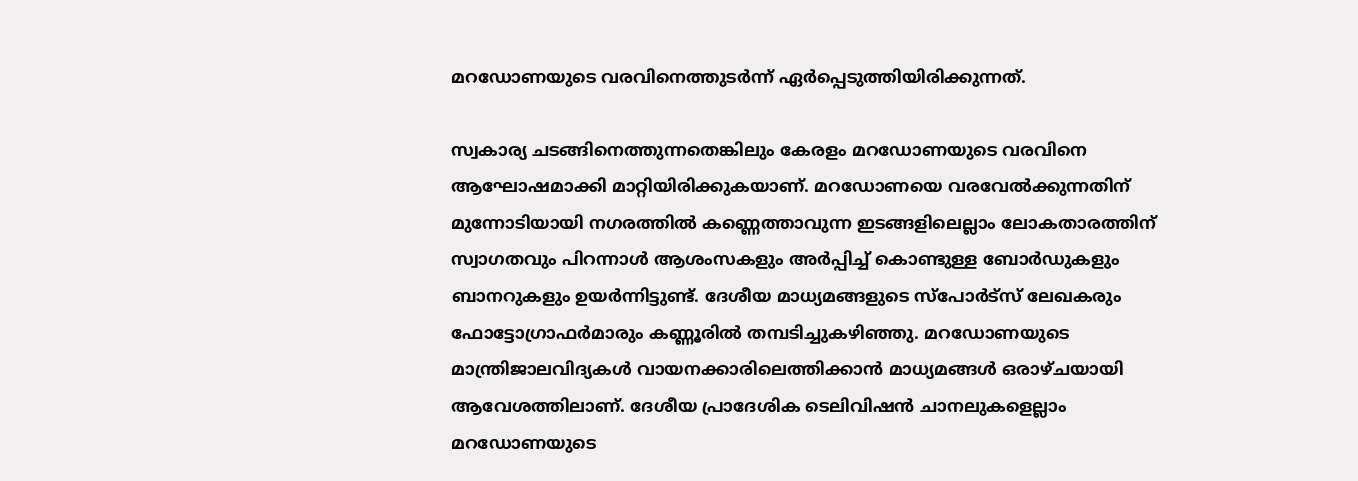മറഡോണയുടെ വരവിനെത്തുടര്‍ന്ന് ഏര്‍പ്പെടുത്തിയിരിക്കുന്നത്.

സ്വകാര്യ ചടങ്ങിനെത്തുന്നതെങ്കിലും കേരളം മറഡോണയുടെ വരവിനെ ആഘോഷമാക്കി മാറ്റിയിരിക്കുകയാണ്. മറഡോണയെ വരവേല്‍ക്കുന്നതിന് മുന്നോടിയായി നഗരത്തില്‍ കണ്ണെത്താവുന്ന ഇടങ്ങളിലെല്ലാം ലോകതാരത്തിന് സ്വാഗതവും പിറന്നാള്‍ ആശംസകളും അര്‍പ്പിച്ച് കൊണ്ടുള്ള ബോര്‍ഡുകളും ബാനറുകളും ഉയര്‍ന്നിട്ടുണ്ട്. ദേശീയ മാധ്യമങ്ങളുടെ സ്‌പോര്‍ട്‌സ് ലേഖകരും ഫോട്ടോഗ്രാഫര്‍മാരും കണ്ണൂരില്‍ തമ്പടിച്ചുകഴിഞ്ഞു. മറഡോണയുടെ മാന്ത്രിജാലവിദ്യകള്‍ വായനക്കാരിലെത്തിക്കാന്‍ മാധ്യമങ്ങള്‍ ഒരാഴ്ചയായി ആവേശത്തിലാണ്. ദേശീയ പ്രാദേശിക ടെലിവിഷന്‍ ചാനലുകളെല്ലാം മറഡോണയുടെ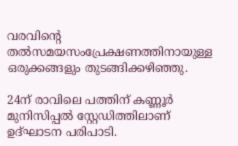വരവിന്റെ തല്‍സമയസംപ്രേക്ഷണത്തിനായുള്ള ഒരുക്കങ്ങളും തുടങ്ങിക്കഴിഞ്ഞു.

24ന് രാവിലെ പത്തിന് കണ്ണൂര്‍ മുനിസിപ്പല്‍ സ്റ്റേഡിത്തിലാണ് ഉദ്ഘാടന പരിപാടി.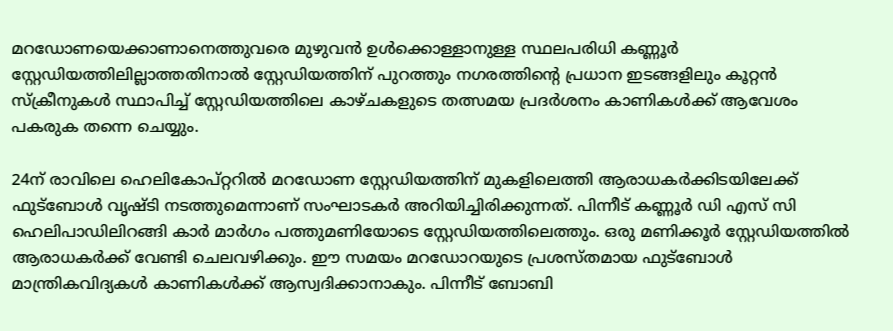മറഡോണയെക്കാണാനെത്തുവരെ മുഴുവന്‍ ഉള്‍ക്കൊള്ളാനുള്ള സ്ഥലപരിധി കണ്ണൂര്‍ സ്റ്റേഡിയത്തിലില്ലാത്തതിനാല്‍ സ്റ്റേഡിയത്തിന് പുറത്തും നഗരത്തിന്റെ പ്രധാന ഇടങ്ങളിലും കൂറ്റന്‍ സ്‌ക്രീനുകള്‍ സ്ഥാപിച്ച് സ്റ്റേഡിയത്തിലെ കാഴ്ചകളുടെ തത്സമയ പ്രദര്‍ശനം കാണികള്‍ക്ക് ആവേശം പകരുക തന്നെ ചെയ്യും.

24ന് രാവിലെ ഹെലികോപ്റ്ററില്‍ മറഡോണ സ്റ്റേഡിയത്തിന് മുകളിലെത്തി ആരാധകര്‍ക്കിടയിലേക്ക് ഫുട്‌ബോള്‍ വൃഷ്ടി നടത്തുമെന്നാണ് സംഘാടകര്‍ അറിയിച്ചിരിക്കുന്നത്. പിന്നീട് കണ്ണൂര്‍ ഡി എസ് സി ഹെലിപാഡിലിറങ്ങി കാര്‍ മാര്‍ഗം പത്തുമണിയോടെ സ്റ്റേഡിയത്തിലെത്തും. ഒരു മണിക്കൂര്‍ സ്റ്റേഡിയത്തില്‍ ആരാധകര്‍ക്ക് വേണ്ടി ചെലവഴിക്കും. ഈ സമയം മറഡോറയുടെ പ്രശസ്തമായ ഫുട്‌ബോള്‍ മാന്ത്രികവിദ്യകള്‍ കാണികള്‍ക്ക് ആസ്വദിക്കാനാകും. പിന്നീട് ബോബി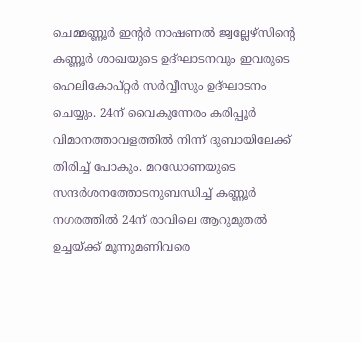ചെമ്മണ്ണൂര്‍ ഇന്റര്‍ നാഷണല്‍ ജ്വല്ലേഴ്‌സിന്റെ കണ്ണൂര്‍ ശാഖയുടെ ഉദ്ഘാടനവും ഇവരുടെ ഹെലികോപ്റ്റര്‍ സര്‍വ്വീസും ഉദ്ഘാടനം ചെയ്യും. 24ന് വൈകുന്നേരം കരിപ്പൂര്‍ വിമാനത്താവളത്തില്‍ നിന്ന് ദുബായിലേക്ക് തിരിച്ച് പോകും. മറഡോണയുടെ സന്ദര്‍ശനത്തോടനുബന്ധിച്ച് കണ്ണൂര്‍ നഗരത്തില്‍ 24ന് രാവിലെ ആറുമുതല്‍ ഉച്ചയ്ക്ക് മൂന്നുമണിവരെ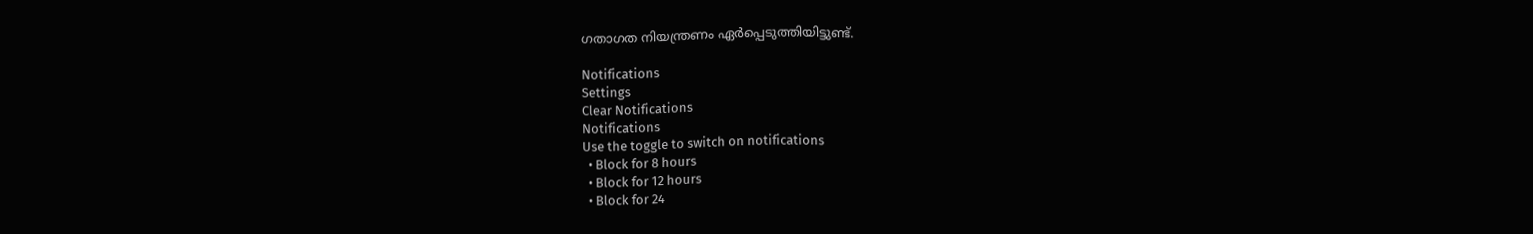ഗതാഗത നിയന്ത്രണം ഏര്‍പ്പെടുത്തിയിട്ടുണ്ട്.

Notifications
Settings
Clear Notifications
Notifications
Use the toggle to switch on notifications
  • Block for 8 hours
  • Block for 12 hours
  • Block for 24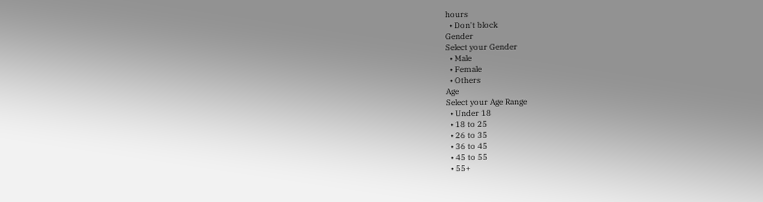hours
  • Don't block
Gender
Select your Gender
  • Male
  • Female
  • Others
Age
Select your Age Range
  • Under 18
  • 18 to 25
  • 26 to 35
  • 36 to 45
  • 45 to 55
  • 55+